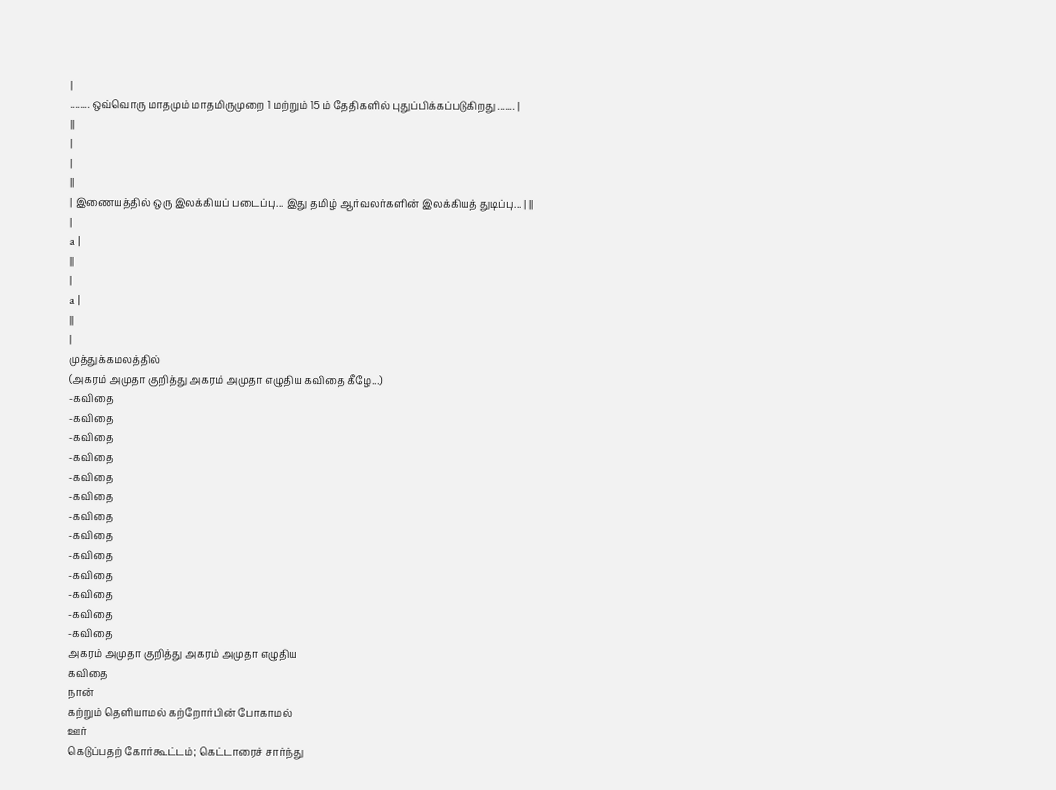|
........ ஒவ்வொரு மாதமும் மாதமிருமுறை 1 மற்றும் 15 ம் தேதிகளில் புதுப்பிக்கப்படுகிறது ....... |
||
|
|
||
| இணையத்தில் ஒரு இலக்கியப் படைப்பு... இது தமிழ் ஆர்வலர்களின் இலக்கியத் துடிப்பு... | ||
|
a |
||
|
a |
||
|
முத்துக்கமலத்தில்
(அகரம் அமுதா குறித்து அகரம் அமுதா எழுதிய கவிதை கீழே...)
-கவிதை
-கவிதை
-கவிதை
-கவிதை
-கவிதை
-கவிதை
-கவிதை
-கவிதை
-கவிதை
-கவிதை
-கவிதை
-கவிதை
-கவிதை
அகரம் அமுதா குறித்து அகரம் அமுதா எழுதிய
கவிதை
நான்
கற்றும் தெளியாமல் கற்றோர்பின் போகாமல்
ஊர்
கெடுப்பதற் கோர்கூட்டம்; கெட்டாரைச் சார்ந்து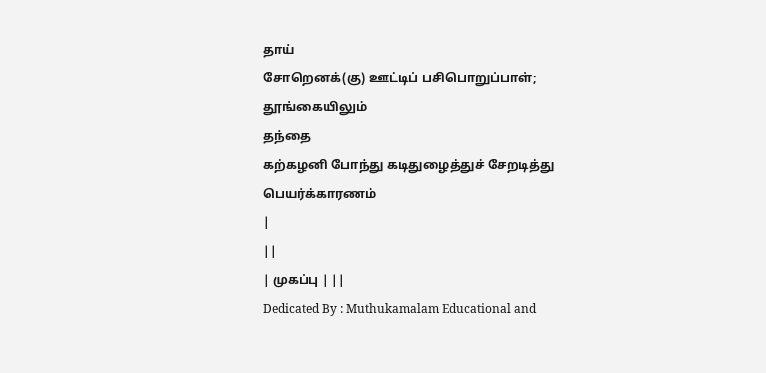தாய்
சோறெனக்(கு) ஊட்டிப் பசிபொறுப்பாள்;
தூங்கையிலும்
தந்தை
கற்கழனி போந்து கடிதுழைத்துச் சேறடித்து
பெயர்க்காரணம்
|
||
| முகப்பு | ||
Dedicated By : Muthukamalam Educational and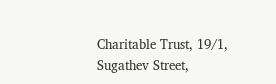Charitable Trust, 19/1, Sugathev Street,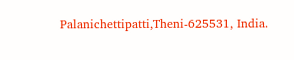Palanichettipatti,Theni-625531, India.